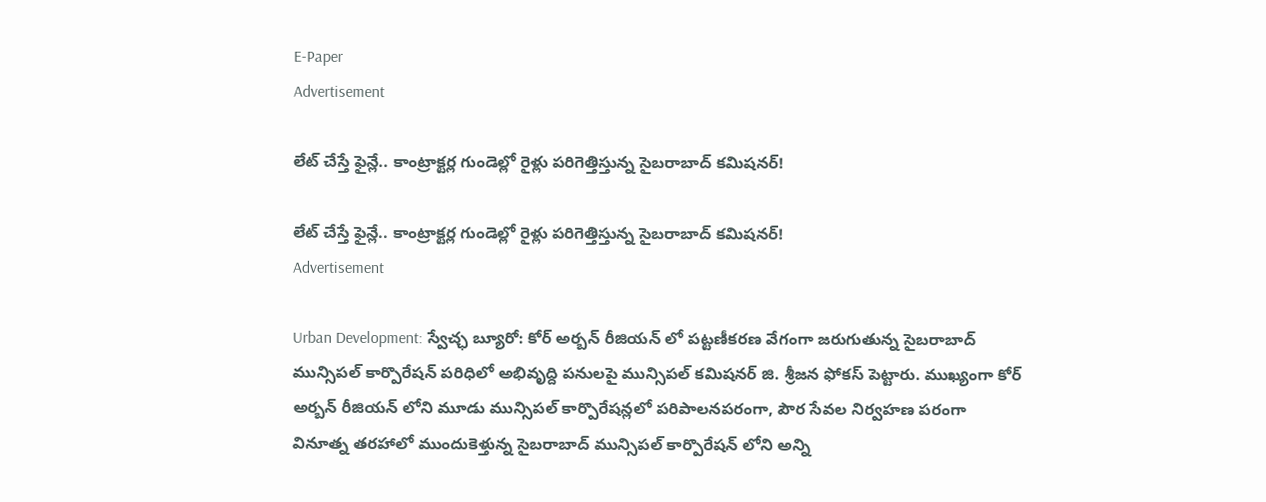E-Paper
Advertisement

లేట్ చేస్తే ఫైన్లే.. కాంట్రాక్టర్ల గుండెల్లో రైళ్లు పరిగెత్తిస్తున్న సైబరాబాద్ కమిషనర్!

లేట్ చేస్తే ఫైన్లే.. కాంట్రాక్టర్ల గుండెల్లో రైళ్లు పరిగెత్తిస్తున్న సైబరాబాద్ కమిషనర్!
Advertisement

Urban Development: స్వేచ్ఛ బ్యూరో: కోర్ అర్బన్ రీజియన్ లో పట్టణీకరణ వేగంగా జరుగుతున్న సైబరాబాద్ మున్సిపల్ కార్పొరేషన్ పరిధిలో అభివృద్ది పనులపై మున్సిపల్ కమిషనర్ జి. శ్రీజన ఫోకస్ పెట్టారు. ముఖ్యంగా కోర్ అర్బన్ రీజియన్ లోని మూడు మున్సిపల్ కార్పొరేషన్లలో పరిపాలనపరంగా, పౌర సేవల నిర్వహణ పరంగా వినూత్న తరహాలో ముందుకెళ్తున్న సైబరాబాద్ మున్సిపల్ కార్పొరేషన్ లోని అన్ని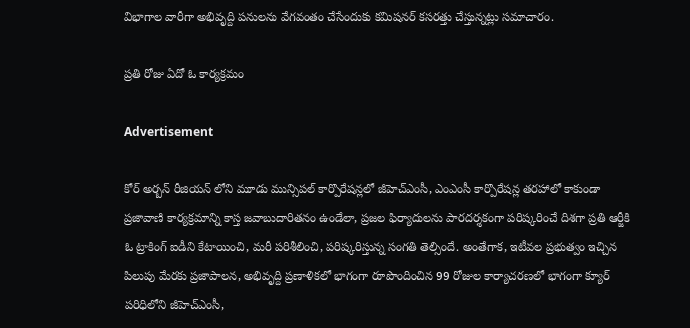విభాగాల వారీగా అభివృద్ది పనులను వేగవంతం చేసేందుకు కమిషనర్ కసరత్తు చేస్తున్నట్లు సమాచారం.

ప్రతి రోజు ఏదో ఓ కార్యక్రమం

Advertisement

కోర్ అర్బన్ రీజియన్ లోని మూడు మున్సిపల్ కార్పొరేషన్లలో జీహెచ్ఎంసీ, ఎంఎంసీ కార్పొరేషన్ల తరహాలో కాకుండా ప్రజావాణి కార్యక్రమాన్ని కాస్త జవాబుదారితనం ఉండేలా, ప్రజల ఫిర్యాదులను పారదర్శకంగా పరిష్కరించే దిశగా ప్రతి ఆర్జీకి ఓ ట్రాకింగ్ ఐడీని కేటాయించి, మరీ పరిశీలించి, పరిష్కరిస్తున్న సంగతి తెల్సిందే. అంతేగాక, ఇటీవల ప్రభుత్వం ఇచ్చిన పిలుపు మేరకు ప్రజాపాలన, అభివృద్ది ప్రణాళికలో భాగంగా రూపొందించిన 99 రోజుల కార్యాచరణలో భాగంగా క్యూర్ పరిధిలోని జీహెచ్ఎంసీ,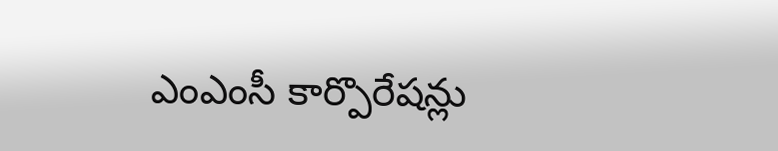ఎంఎంసీ కార్పొరేషన్లు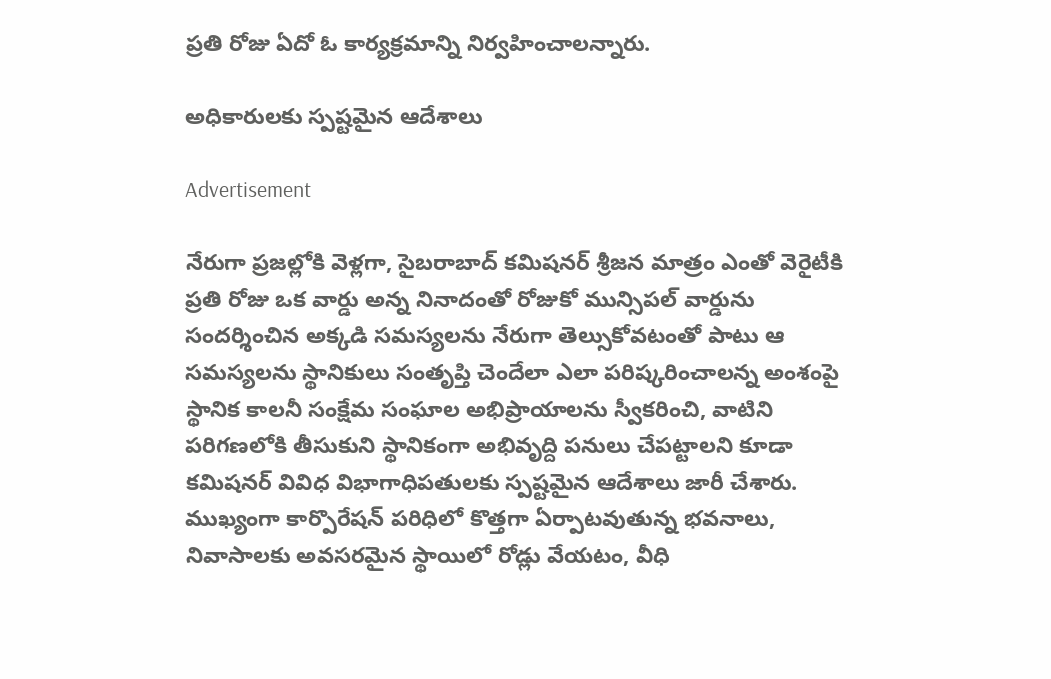ప్రతి రోజు ఏదో ఓ కార్యక్రమాన్ని నిర్వహించాలన్నారు.

అధికారులకు స్పష్టమైన ఆదేశాలు

Advertisement

నేరుగా ప్రజల్లోకి వెళ్లగా, సైబరాబాద్ కమిషనర్ శ్రీజన మాత్రం ఎంతో వెరైటీకి ప్రతి రోజు ఒక వార్డు అన్న నినాదంతో రోజుకో మున్సిపల్ వార్డును సందర్శించిన అక్కడి సమస్యలను నేరుగా తెల్సుకోవటంతో పాటు ఆ సమస్యలను స్థానికులు సంతృప్తి చెందేలా ఎలా పరిష్కరించాలన్న అంశంపై స్థానిక కాలనీ సంక్షేమ సంఘాల అభిప్రాయాలను స్వీకరించి, వాటిని పరిగణలోకి తీసుకుని స్థానికంగా అభివృద్ది పనులు చేపట్టాలని కూడా కమిషనర్ వివిధ విభాగాధిపతులకు స్పష్టమైన ఆదేశాలు జారీ చేశారు. ముఖ్యంగా కార్పొరేషన్ పరిధిలో కొత్తగా ఏర్పాటవుతున్న భవనాలు, నివాసాలకు అవసరమైన స్థాయిలో రోడ్లు వేయటం, వీధి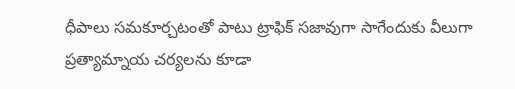ధీపాలు సమకూర్చటంతో పాటు ట్రాఫిక్ సజావుగా సాగేందుకు వీలుగా ప్రత్యామ్నాయ చర్యలను కూడా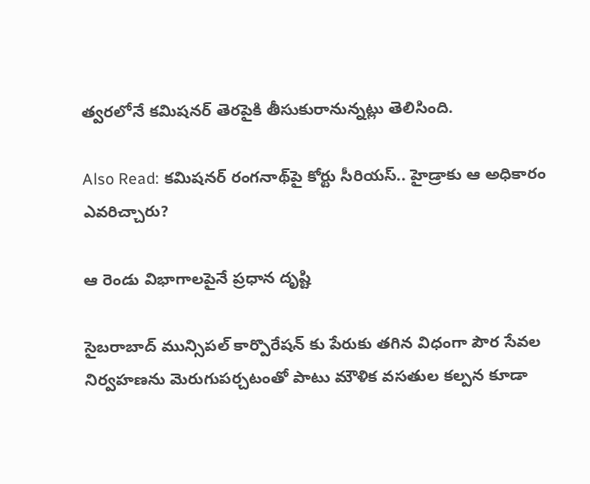త్వరలోనే కమిషనర్ తెరపైకి తీసుకురానున్నట్లు తెలిసింది.

Also Read: కమిషనర్ రంగనాథ్‌పై కోర్టు సీరియస్.. హైడ్రాకు ఆ అధికారం ఎవరిచ్చారు?

ఆ రెండు విభాగాలపైనే ప్రధాన దృష్టి

సైబరాబాద్ మున్సిపల్ కార్పొరేషన్ కు పేరుకు తగిన విధంగా పౌర సేవల నిర్వహణను మెరుగుపర్చటంతో పాటు మౌళిక వసతుల కల్పన కూడా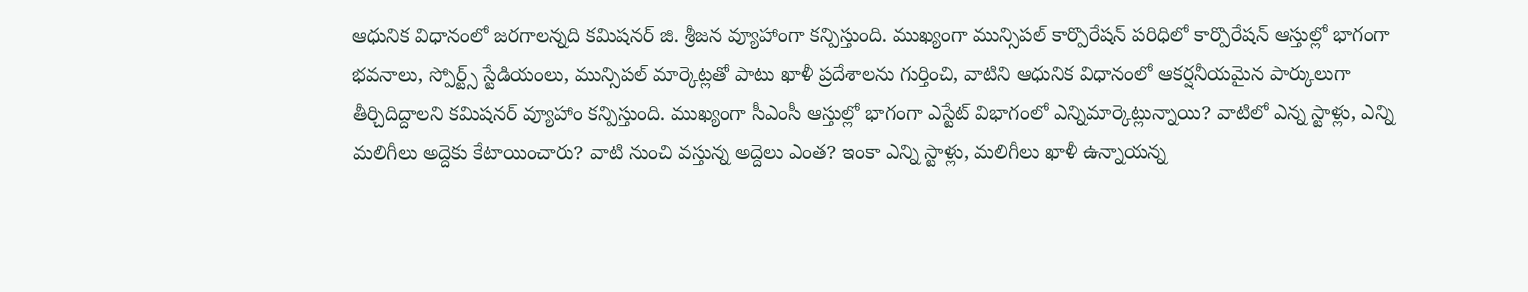ఆధునిక విధానంలో జరగాలన్నది కమిషనర్ జి. శ్రీజన వ్యూహాంగా కన్పిస్తుంది. ముఖ్యంగా మున్సిపల్ కార్పొరేషన్ పరిధిలో కార్పొరేషన్ ఆస్తుల్లో భాగంగా భవనాలు, స్పోర్ట్స్ స్టేడియంలు, మున్సిపల్ మార్కెట్లతో పాటు ఖాళీ ప్రదేశాలను గుర్తించి, వాటిని ఆధునిక విధానంలో ఆకర్షనీయమైన పార్కులుగా తీర్చిదిద్దాలని కమిషనర్ వ్యూహాం కన్పిస్తుంది. ముఖ్యంగా సీఎంసీ ఆస్తుల్లో భాగంగా ఎస్టేట్ విభాగంలో ఎన్నిమార్కెట్లున్నాయి? వాటిలో ఎన్న స్టాళ్లు, ఎన్ని మలిగీలు అద్దెకు కేటాయించారు? వాటి నుంచి వస్తున్న అద్దెలు ఎంత? ఇంకా ఎన్ని స్టాళ్లు, మలిగీలు ఖాళీ ఉన్నాయన్న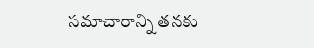సమాచారాన్ని తనకు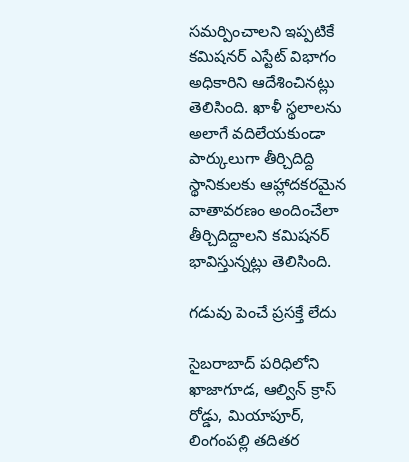సమర్పించాలని ఇప్పటికే కమిషనర్ ఎస్టేట్ విభాగం అధికారిని ఆదేశించినట్లు తెలిసింది. ఖాళీ స్థలాలను అలాగే వదిలేయకుండా పార్కులుగా తీర్చిదిద్ది స్థానికులకు ఆహ్లాదకరమైన వాతావరణం అందించేలా తీర్చిదిద్దాలని కమిషనర్ భావిస్తున్నట్లు తెలిసింది.

గడువు పెంచే ప్రసక్తే లేదు

సైబరాబాద్ పరిధిలోని ఖాజాగూడ, ఆల్విన్ క్రాస్ రోడ్డు, మియాపూర్, లింగంపల్లి తదితర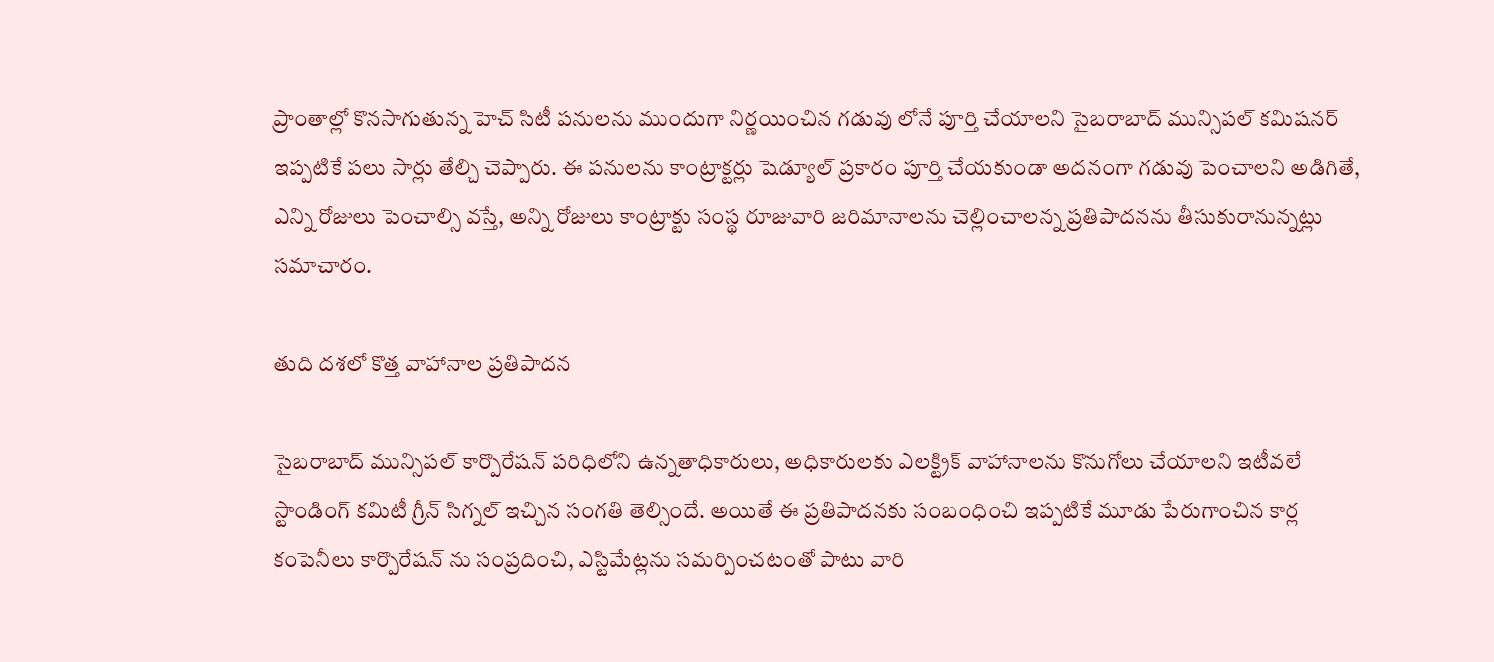ప్రాంతాల్లో కొనసాగుతున్న హెచ్ సిటీ పనులను ముందుగా నిర్ణయించిన గడువు లోనే పూర్తి చేయాలని సైబరాబాద్ మున్సిపల్ కమిషనర్ ఇప్పటికే పలు సార్లు తేల్చి చెప్పారు. ఈ పనులను కాంట్రాక్టర్లు షెడ్యూల్ ప్రకారం పూర్తి చేయకుండా అదనంగా గడువు పెంచాలని అడిగితే, ఎన్ని రోజులు పెంచాల్సి వస్తే, అన్ని రోజులు కాంట్రాక్టు సంస్థ రూజువారి జరిమానాలను చెల్లించాలన్న ప్రతిపాదనను తీసుకురానున్నట్లు సమాచారం.

తుది దశలో కొత్త వాహానాల ప్రతిపాదన

సైబరాబాద్ మున్సిపల్ కార్పొరేషన్ పరిధిలోని ఉన్నతాధికారులు, అధికారులకు ఎలక్ట్రిక్ వాహానాలను కొనుగోలు చేయాలని ఇటీవలే స్టాండింగ్ కమిటీ గ్రీన్ సిగ్నల్ ఇచ్చిన సంగతి తెల్సిందే. అయితే ఈ ప్రతిపాదనకు సంబంధించి ఇప్పటికే మూడు పేరుగాంచిన కార్ల కంపెనీలు కార్పొరేషన్ ను సంప్రదించి, ఎస్టిమేట్లను సమర్పించటంతో పాటు వారి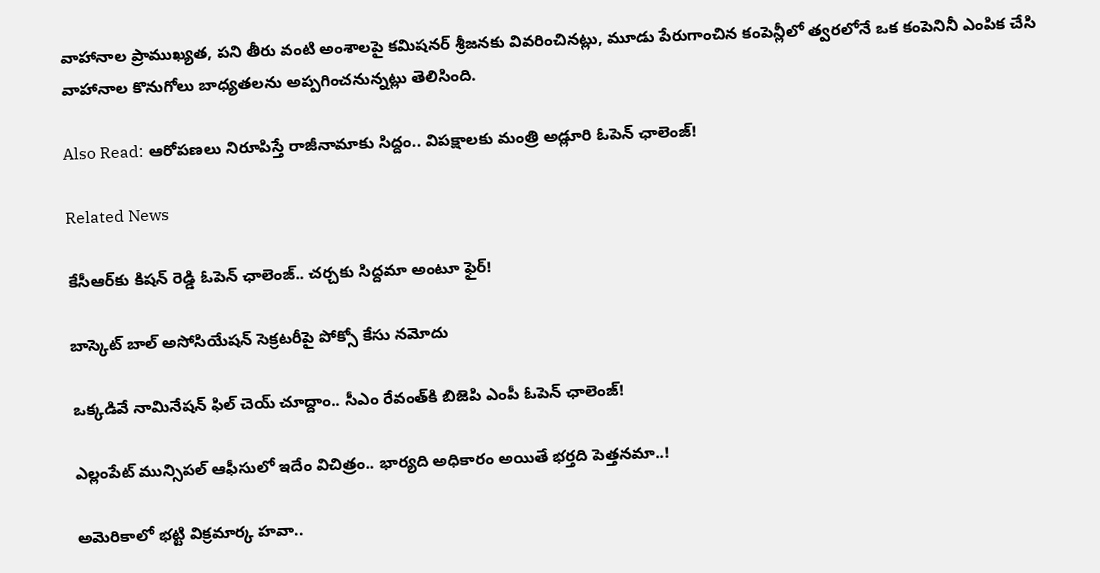వాహానాల ప్రాముఖ్యత, పని తీరు వంటి అంశాలపై కమిషనర్ శ్రీజనకు వివరించినట్లు, మూడు పేరుగాంచిన కంపెన్లీలో త్వరలోనే ఒక కంపెనినీ ఎంపిక చేసి వాహానాల కొనుగోలు బాధ్యతలను అప్పగించనున్నట్లు తెలిసింది.

Also Read: ఆరోపణలు నిరూపిస్తే రాజీనామాకు సిద్దం.. విపక్షాలకు మంత్రి అడ్లూరి ఓపెన్ ఛాలెంజ్!

Related News

కేసీఆర్‌కు కిషన్ రెడ్డి ఓపెన్ ఛాలెంజ్.. చర్చకు సిద్దమా అంటూ ఫైర్!

బాస్కెట్ బాల్ అసోసియేషన్ సెక్రటరీపై పోక్సో కేసు నమోదు

ఒక్కడివే నామినేషన్ ఫిల్ చెయ్ చూద్దాం.. సీఎం రేవంత్‌కి బిజెపి ఎంపీ ఓపెన్ ఛాలెంజ్!

ఎల్లంపేట్‌‌ మున్సిపల్ ఆఫీసులో ఇదేం విచిత్రం.. భార్యది అధికారం అయితే భర్తది పెత్తనమా..!

అమెరికాలో భట్టి విక్రమార్క హవా..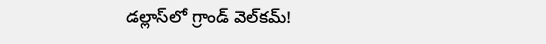డల్లాస్‌లో గ్రాండ్ వెల్‌కమ్!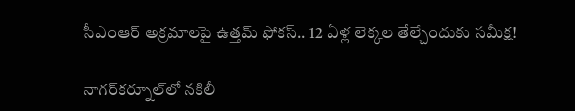సీఎంఆర్ అక్రమాలపై ఉత్తమ్ ఫోకస్.. 12 ఏళ్ల లెక్కల తేల్చేందుకు సమీక్ష!

నాగర్‌కర్నూల్‌లో నకిలీ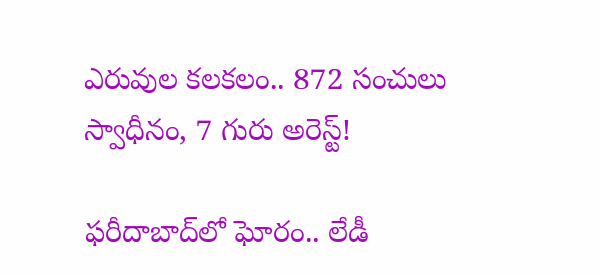ఎరువుల కలకలం.. 872 సంచులు స్వాధీనం, 7 గురు అరెస్ట్!

ఫరీదాబాద్‌లో ఘోరం.. లేడీ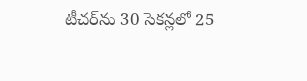టీచర్‌ను 30 సెకన్లలో 25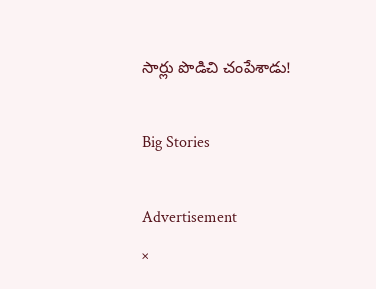సార్లు పొడిచి చంపేశాడు!

Big Stories

Advertisement
×